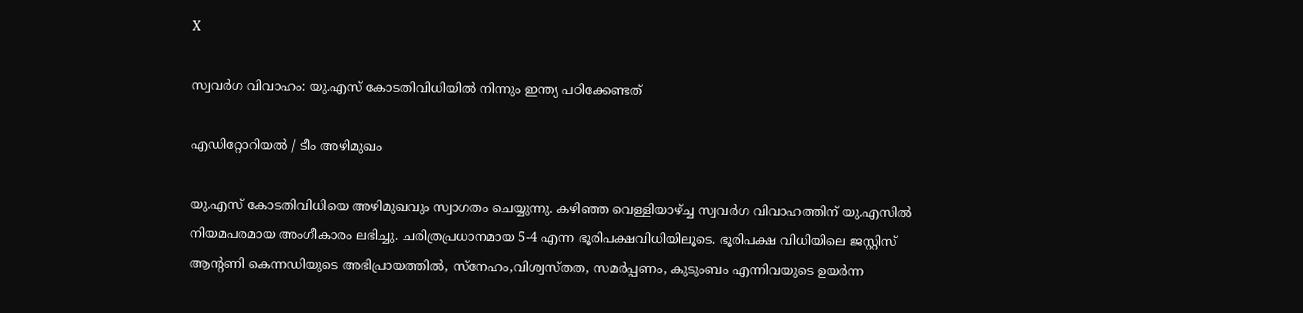X

സ്വവര്‍ഗ വിവാഹം: യു.എസ് കോടതിവിധിയില്‍ നിന്നും ഇന്ത്യ പഠിക്കേണ്ടത്

എഡിറ്റോറിയല്‍ / ടീം അഴിമുഖം

യു.എസ് കോടതിവിധിയെ അഴിമുഖവും സ്വാഗതം ചെയ്യുന്നു. കഴിഞ്ഞ വെള്ളിയാഴ്ച്ച സ്വവര്‍ഗ വിവാഹത്തിന് യു.എസില്‍ നിയമപരമായ അംഗീകാരം ലഭിച്ചു. ചരിത്രപ്രധാനമായ 5-4 എന്ന ഭൂരിപക്ഷവിധിയിലൂടെ. ഭൂരിപക്ഷ വിധിയിലെ ജസ്റ്റിസ് ആന്റണി കെന്നഡിയുടെ അഭിപ്രായത്തില്‍, സ്‌നേഹം,വിശ്വസ്തത, സമര്‍പ്പണം, കുടുംബം എന്നിവയുടെ ഉയര്‍ന്ന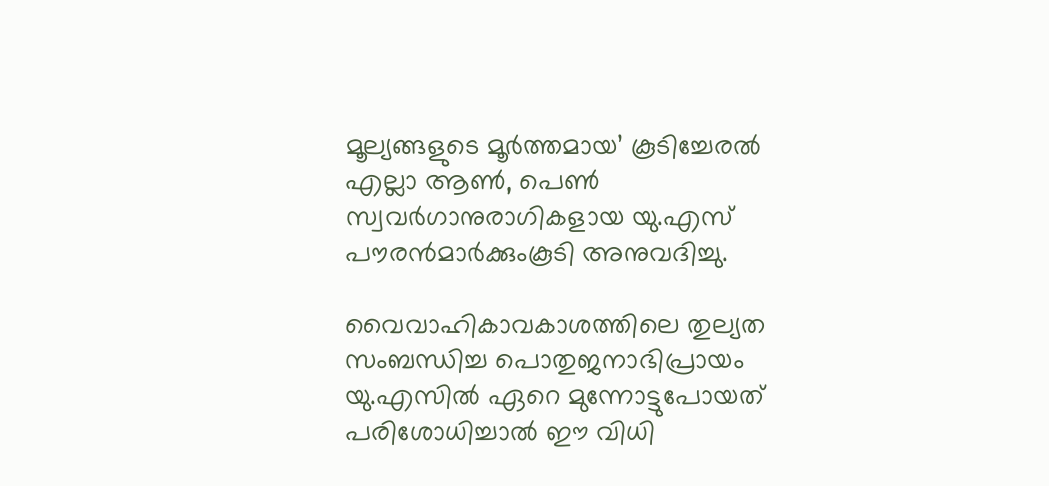മൂല്യങ്ങളുടെ മൂര്‍ത്തമായ’ കൂടിച്ചേരല്‍ എല്ലാ ആണ്‍, പെണ്‍ സ്വവര്‍ഗാനുരാഗികളായ യു.എസ് പൗരന്‍മാര്‍ക്കുംകൂടി അനുവദിച്ചു.

വൈവാഹികാവകാശത്തിലെ തുല്യത സംബന്ധിച്ച പൊതുജനാഭിപ്രായം യു.എസില്‍ ഏറെ മുന്നോട്ടുപോയത് പരിശോധിച്ചാല്‍ ഈ വിധി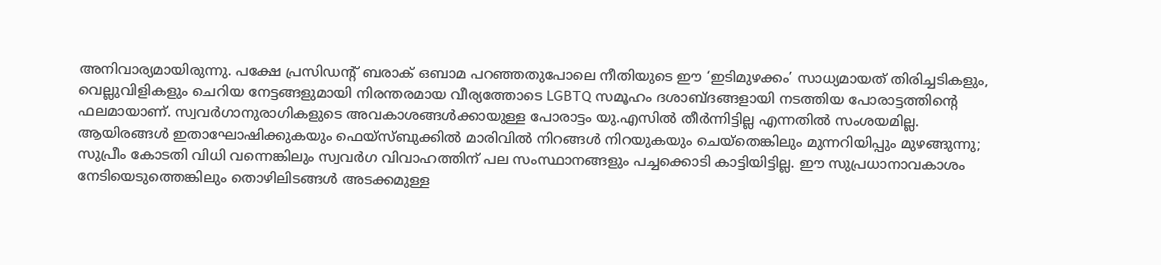അനിവാര്യമായിരുന്നു. പക്ഷേ പ്രസിഡന്റ് ബരാക് ഒബാമ പറഞ്ഞതുപോലെ നീതിയുടെ ഈ ‘ഇടിമുഴക്കം’ സാധ്യമായത് തിരിച്ചടികളും, വെല്ലുവിളികളും ചെറിയ നേട്ടങ്ങളുമായി നിരന്തരമായ വീര്യത്തോടെ LGBTQ സമൂഹം ദശാബ്ദങ്ങളായി നടത്തിയ പോരാട്ടത്തിന്റെ ഫലമായാണ്. സ്വവര്‍ഗാനുരാഗികളുടെ അവകാശങ്ങള്‍ക്കായുള്ള പോരാട്ടം യു.എസില്‍ തീര്‍ന്നിട്ടില്ല എന്നതില്‍ സംശയമില്ല. ആയിരങ്ങള്‍ ഇതാഘോഷിക്കുകയും ഫെയ്‌സ്ബുക്കില്‍ മാരിവില്‍ നിറങ്ങള്‍ നിറയുകയും ചെയ്‌തെങ്കിലും മുന്നറിയിപ്പും മുഴങ്ങുന്നു; സുപ്രീം കോടതി വിധി വന്നെങ്കിലും സ്വവര്‍ഗ വിവാഹത്തിന് പല സംസ്ഥാനങ്ങളും പച്ചക്കൊടി കാട്ടിയിട്ടില്ല. ഈ സുപ്രധാനാവകാശം നേടിയെടുത്തെങ്കിലും തൊഴിലിടങ്ങള്‍ അടക്കമുള്ള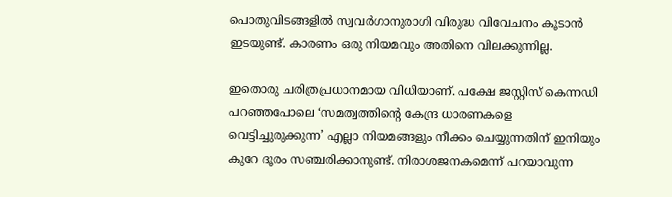പൊതുവിടങ്ങളില്‍ സ്വവര്‍ഗാനുരാഗി വിരുദ്ധ വിവേചനം കൂടാന്‍ ഇടയുണ്ട്. കാരണം ഒരു നിയമവും അതിനെ വിലക്കുന്നില്ല.

ഇതൊരു ചരിത്രപ്രധാനമായ വിധിയാണ്. പക്ഷേ ജസ്റ്റിസ് കെന്നഡി പറഞ്ഞപോലെ ‘സമത്വത്തിന്റെ കേന്ദ്ര ധാരണകളെ വെട്ടിച്ചുരുക്കുന്ന’ എല്ലാ നിയമങ്ങളും നീക്കം ചെയ്യുന്നതിന് ഇനിയും കുറേ ദൂരം സഞ്ചരിക്കാനുണ്ട്. നിരാശജനകമെന്ന് പറയാവുന്ന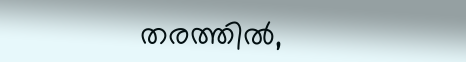തരത്തില്‍,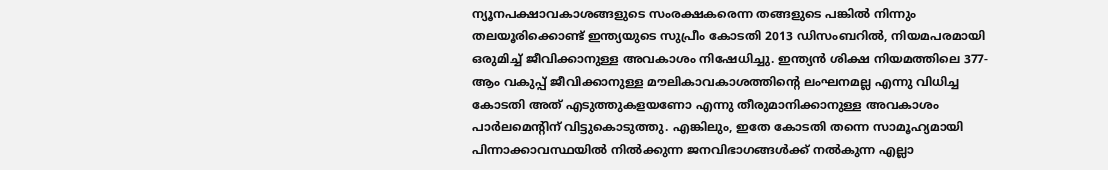ന്യൂനപക്ഷാവകാശങ്ങളുടെ സംരക്ഷകരെന്ന തങ്ങളുടെ പങ്കില്‍ നിന്നും തലയൂരിക്കൊണ്ട് ഇന്ത്യയുടെ സുപ്രീം കോടതി 2013 ഡിസംബറില്‍, നിയമപരമായി ഒരുമിച്ച് ജീവിക്കാനുള്ള അവകാശം നിഷേധിച്ചു. ഇന്ത്യന്‍ ശിക്ഷ നിയമത്തിലെ 377-ആം വകുപ്പ് ജീവിക്കാനുള്ള മൗലികാവകാശത്തിന്റെ ലംഘനമല്ല എന്നു വിധിച്ച കോടതി അത് എടുത്തുകളയണോ എന്നു തീരുമാനിക്കാനുള്ള അവകാശം പാര്‍ലമെന്റിന് വിട്ടുകൊടുത്തു. എങ്കിലും, ഇതേ കോടതി തന്നെ സാമൂഹ്യമായി പിന്നാക്കാവസ്ഥയില്‍ നില്‍ക്കുന്ന ജനവിഭാഗങ്ങള്‍ക്ക് നല്‍കുന്ന എല്ലാ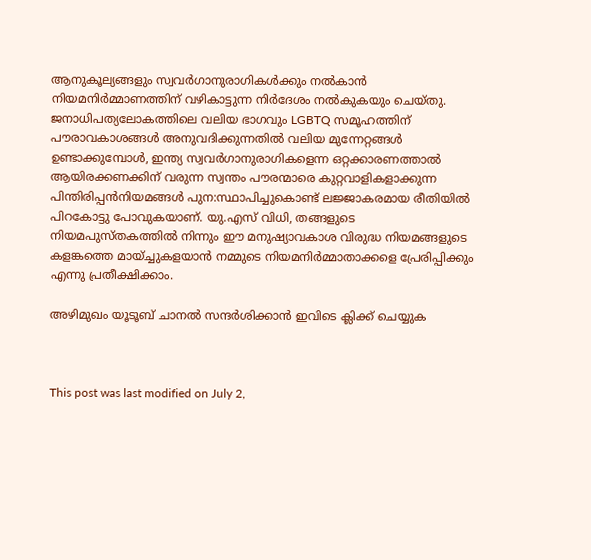ആനുകൂല്യങ്ങളും സ്വവര്‍ഗാനുരാഗികള്‍ക്കും നല്‍കാന്‍ നിയമനിര്‍മ്മാണത്തിന് വഴികാട്ടുന്ന നിര്‍ദേശം നല്‍കുകയും ചെയ്തു. ജനാധിപത്യലോകത്തിലെ വലിയ ഭാഗവും LGBTQ സമൂഹത്തിന് പൗരാവകാശങ്ങള്‍ അനുവദിക്കുന്നതില്‍ വലിയ മുന്നേറ്റങ്ങള്‍ ഉണ്ടാക്കുമ്പോള്‍, ഇന്ത്യ സ്വവര്‍ഗാനുരാഗികളെന്ന ഒറ്റക്കാരണത്താല്‍ ആയിരക്കണക്കിന് വരുന്ന സ്വന്തം പൗരന്മാരെ കുറ്റവാളികളാക്കുന്ന പിന്തിരിപ്പന്‍നിയമങ്ങള്‍ പുന:സ്ഥാപിച്ചുകൊണ്ട് ലജ്ജാകരമായ രീതിയില്‍ പിറകോട്ടു പോവുകയാണ്. യു.എസ് വിധി, തങ്ങളുടെ നിയമപുസ്തകത്തില്‍ നിന്നും ഈ മനുഷ്യാവകാശ വിരുദ്ധ നിയമങ്ങളുടെ കളങ്കത്തെ മായ്ച്ചുകളയാന്‍ നമ്മുടെ നിയമനിര്‍മ്മാതാക്കളെ പ്രേരിപ്പിക്കും എന്നു പ്രതീക്ഷിക്കാം.

അഴിമുഖം യൂടൂബ് ചാനല്‍ സന്ദര്‍ശിക്കാന്‍ ഇവിടെ ക്ലിക്ക് ചെയ്യുക



This post was last modified on July 2,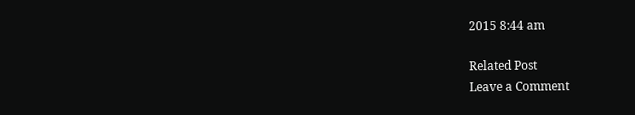2015 8:44 am

Related Post
Leave a Comment